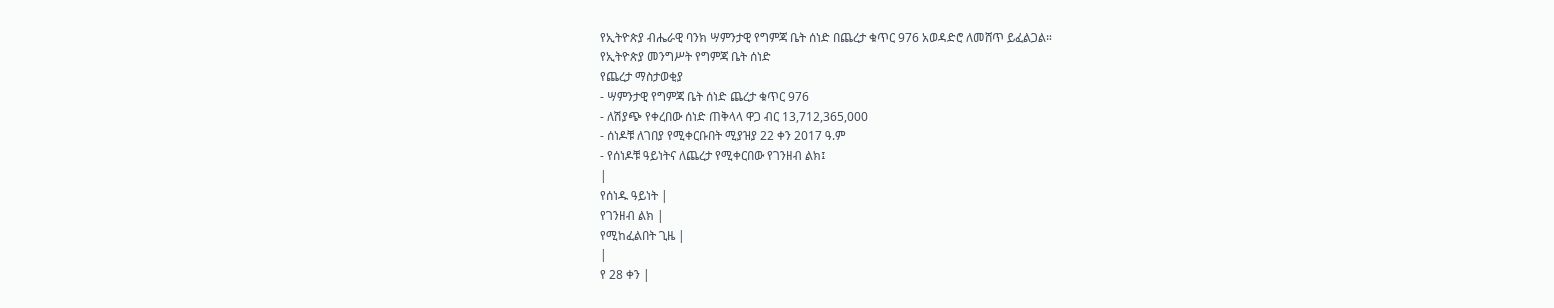የኢትዮጵያ ብሔራዊ ባንክ ሣምንታዊ የግምጃ ቤት ሰነድ በጨረታ ቁጥር 976 አወዳድሮ ለመሸጥ ይፈልጋል።
የኢትዮጵያ መንግሥት የግምጃ ቤት ሰነድ
የጨረታ ማስታወቂያ
- ሣምንታዊ የግምጃ ቤት ሰነድ ጨረታ ቁጥር 976
- ለሽያጭ የቀረበው ሰነድ ጠቅላላ ዋጋ ብር 13,712,365,000
- ሰነዶቹ ለገበያ የሚቀርቡበት ሚያዝያ 22 ቀን 2017 ዓ.ም
- የሰነዶቹ ዓይነትና ለጨረታ የሚቀርበው የገንዘብ ልክ፤
|
የሰነዱ ዓይነት |
የገንዘብ ልክ |
የሚከፈልበት ጊዜ |
|
የ 28 ቀን |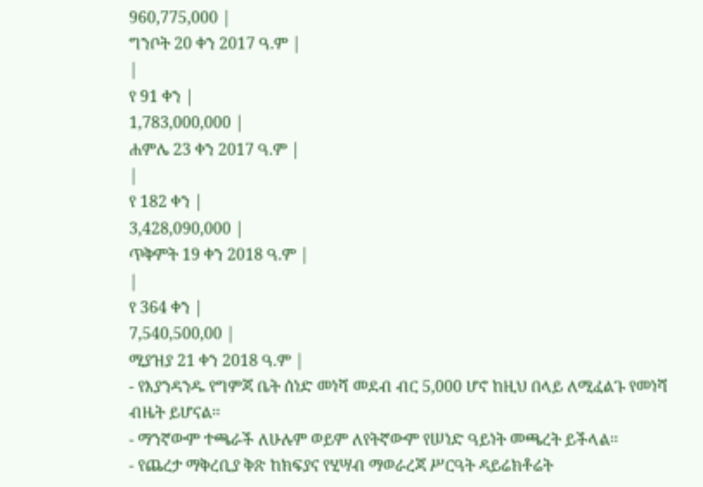960,775,000 |
ግንቦት 20 ቀን 2017 ዓ.ም |
|
የ 91 ቀን |
1,783,000,000 |
ሐምሌ 23 ቀን 2017 ዓ.ም |
|
የ 182 ቀን |
3,428,090,000 |
ጥቅምት 19 ቀን 2018 ዓ.ም |
|
የ 364 ቀን |
7,540,500,00 |
ሚያዝያ 21 ቀን 2018 ዓ.ም |
- የእያንዳንዱ የግምጃ ቤት ሰነድ መነሻ መደብ ብር 5,000 ሆኖ ከዚህ በላይ ለሚፈልጉ የመነሻ ብዜት ይሆናል፡፡
- ማንኛውም ተጫራች ለሁሉም ወይም ለየትኛውም የሠነድ ዓይነት መጫረት ይችላል፡፡
- የጨረታ ማቅረቢያ ቅጽ ከክፍያና የሂሣብ ማወራረጃ ሥርዓት ዳይሬክቶሬት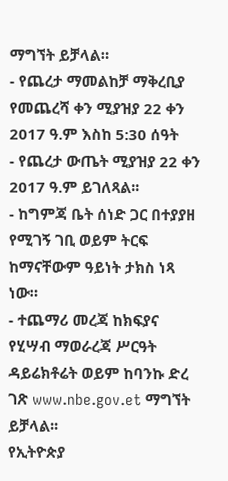ማግኘት ይቻላል።
- የጨረታ ማመልከቻ ማቅረቢያ የመጨረሻ ቀን ሚያዝያ 22 ቀን 2017 ዓ.ም እስከ 5:30 ሰዓት
- የጨረታ ውጤት ሚያዝያ 22 ቀን 2017 ዓ.ም ይገለጻል፡፡
- ከግምጃ ቤት ሰነድ ጋር በተያያዘ የሚገኝ ገቢ ወይም ትርፍ ከማናቸውም ዓይነት ታክስ ነጻ ነው።
- ተጨማሪ መረጃ ከክፍያና የሂሣብ ማወራረጃ ሥርዓት ዳይሬክቶሬት ወይም ከባንኩ ድረ ገጽ www.nbe.gov.et ማግኘት ይቻላል፡፡
የኢትዮጵያ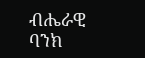ብሔራዊ ባንክ